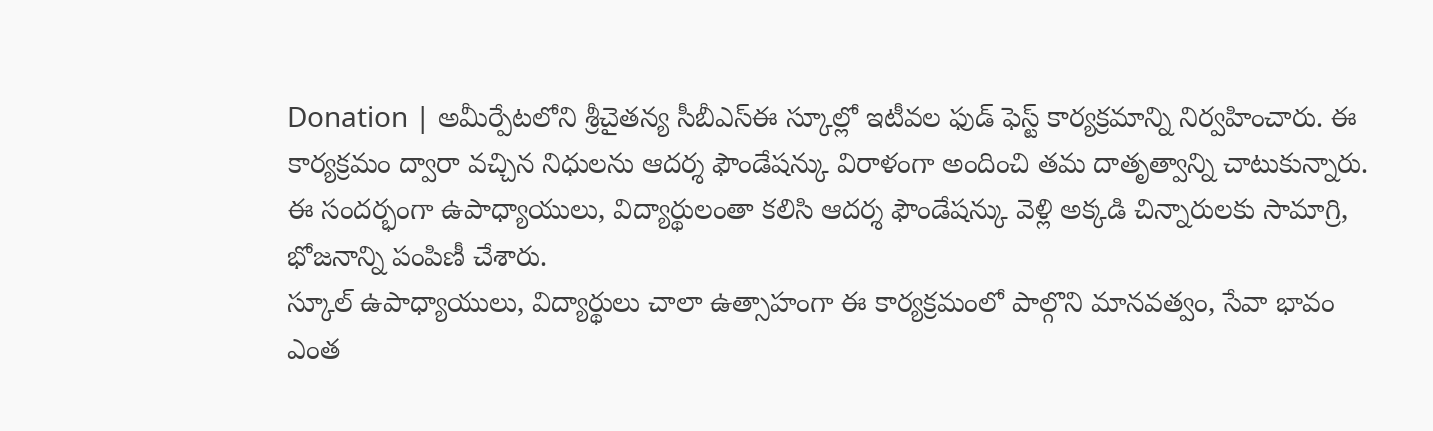Donation | అమీర్పేటలోని శ్రీచైతన్య సీబీఎస్ఈ స్కూల్లో ఇటీవల ఫుడ్ ఫెస్ట్ కార్యక్రమాన్ని నిర్వహించారు. ఈ కార్యక్రమం ద్వారా వచ్చిన నిధులను ఆదర్శ ఫౌండేషన్కు విరాళంగా అందించి తమ దాతృత్వాన్ని చాటుకున్నారు. ఈ సందర్భంగా ఉపాధ్యాయులు, విద్యార్థులంతా కలిసి ఆదర్శ ఫౌండేషన్కు వెళ్లి అక్కడి చిన్నారులకు సామాగ్రి, భోజనాన్ని పంపిణీ చేశారు.
స్కూల్ ఉపాధ్యాయులు, విద్యార్థులు చాలా ఉత్సాహంగా ఈ కార్యక్రమంలో పాల్గొని మానవత్వం, సేవా భావం ఎంత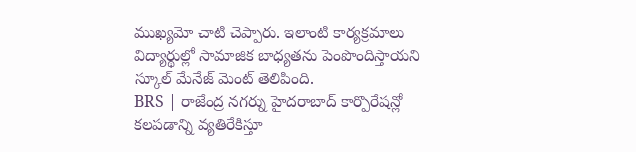ముఖ్యమో చాటి చెప్పారు. ఇలాంటి కార్యక్రమాలు విద్యార్థుల్లో సామాజిక బాధ్యతను పెంపొందిస్తాయని స్కూల్ మేనేజ్ మెంట్ తెలిపింది.
BRS | రాజేంద్ర నగర్ను హైదరాబాద్ కార్పొరేషన్లో కలపడాన్ని వ్యతిరేకిస్తూ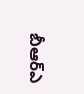బీఆర్ఎ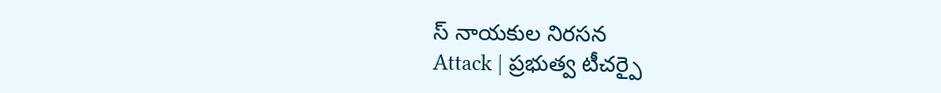స్ నాయకుల నిరసన
Attack | ప్రభుత్వ టీచర్పై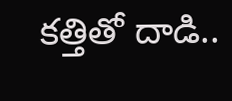కత్తితో దాడి..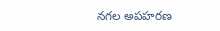నగల అపహరణ